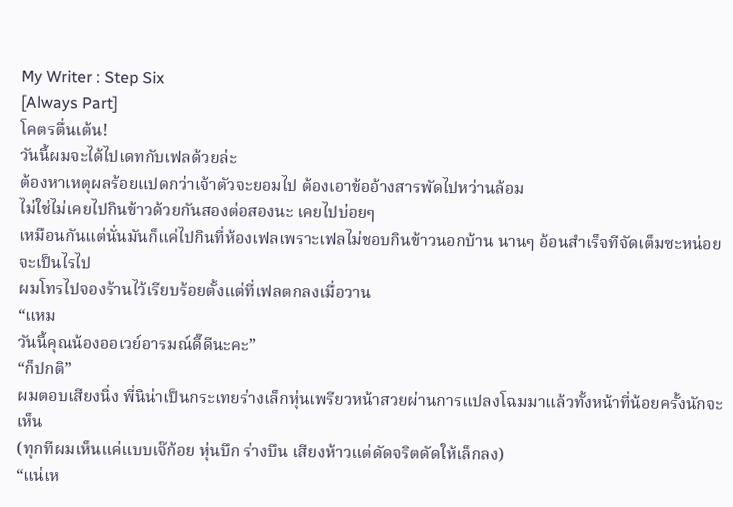My Writer : Step Six
[Always Part]
โคตรตื่นเต้น!
วันนี้ผมจะได้ไปเดทกับเฟลด้วยล่ะ
ต้องหาเหตุผลร้อยแปดกว่าเจ้าตัวจะยอมไป ต้องเอาข้ออ้างสารพัดไปหว่านล้อม
ไม่ใช่ไม่เคยไปกินข้าวด้วยกันสองต่อสองนะ เคยไปบ่อยๆ
เหมือนกันแต่นั่นมันก็แค่ไปกินที่ห้องเฟลเพราะเฟลไม่ชอบกินข้าวนอกบ้าน นานๆ อ้อนสำเร็จทีจัดเต็มซะหน่อยจะเป็นไรไป
ผมโทรไปจองร้านไว้เรียบร้อยตั้งแต่ที่เฟลตกลงเมื่อวาน
“แหม
วันนี้คุณน้องออเวย์อารมณ์ดี๊ดีนะคะ”
“ก็ปกติ”
ผมตอบเสียงนิ่ง พี่นิน่าเป็นกระเทยร่างเล็กหุ่นเพรียวหน้าสวยผ่านการแปลงโฉมมาแล้วทั้งหน้าที่น้อยครั้งนักจะเห็น
(ทุกทีผมเห็นแค่แบบเจ๊ก้อย หุ่นบึก ร่างบึน เสียงห้าวแต่ดัดจริตดัดให้เล็กลง)
“แน่เห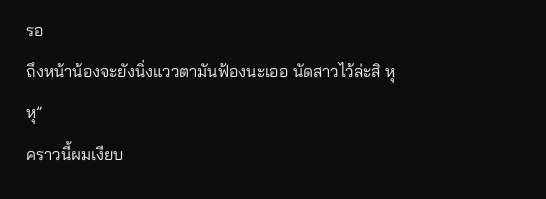รอ
ถึงหน้าน้องจะยังนิ่งแววตามันฟ้องนะเออ นัดสาวไว้ล่ะสิ หุหุ”
คราวนี้ผมเงียบ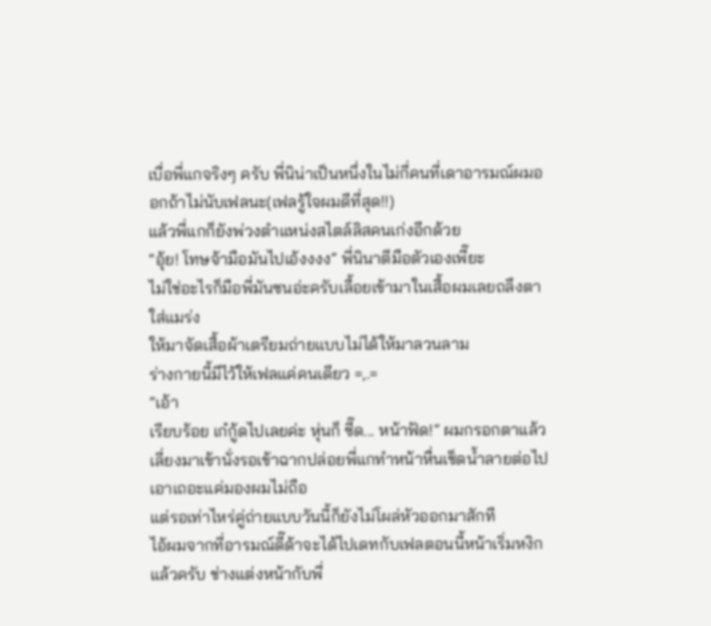เบื่อพี่แกจริงๆ ครับ พี่นิน่าเป็นหนึ่งในไม่กี่คนที่เดาอารมณ์ผมออกถ้าไม่นับเฟลนะ(เฟลรู้ใจผมดีที่สุด!!)
แล้วพี่แกก็ยังพ่วงตำแหน่งสไตล์ลิสคนเก่งอีกด้วย
“อุ้ย! โทษจ้ามือมันไปเอ้งงงง” พี่นินาตีมือตัวเองเพี๊ยะ
ไม่ใช่อะไรก็มือพี่มันซนอ่ะครับเลื้อยเข้ามาในเสื้อผมเลยถลึงตาใส่แมร่ง
ให้มาจัดเสื้อผ้าเตรียมถ่ายแบบไม่ได้ให้มาลวนลาม
ร่างกายนี้มีไว้ให้เฟลแค่คนเดียว =,.=
“เอ้า
เรียบร้อย เก๋กู้ดไปเลยค่ะ หุ่นก็ ซี๊ด... หน้าฟัด!” ผมกรอกตาแล้วเลี่ยงมาเข้านั่งรอเข้าฉากปล่อยพี่แกทำหน้าหื่นเช็ดน้ำลายต่อไป
เอาเถอะแค่มองผมไม่ถือ
แต่รอเท่าไหร่คู่ถ่ายแบบวันนี้ก็ยังไม่โผล่หัวออกมาสักที
ไอ้ผมจากที่อารมณ์ดี๊ด้าจะได้ไปเดทกับเฟลตอนนี้หน้าเริ่มหงิกแล้วครับ ช่างแต่งหน้ากับพี่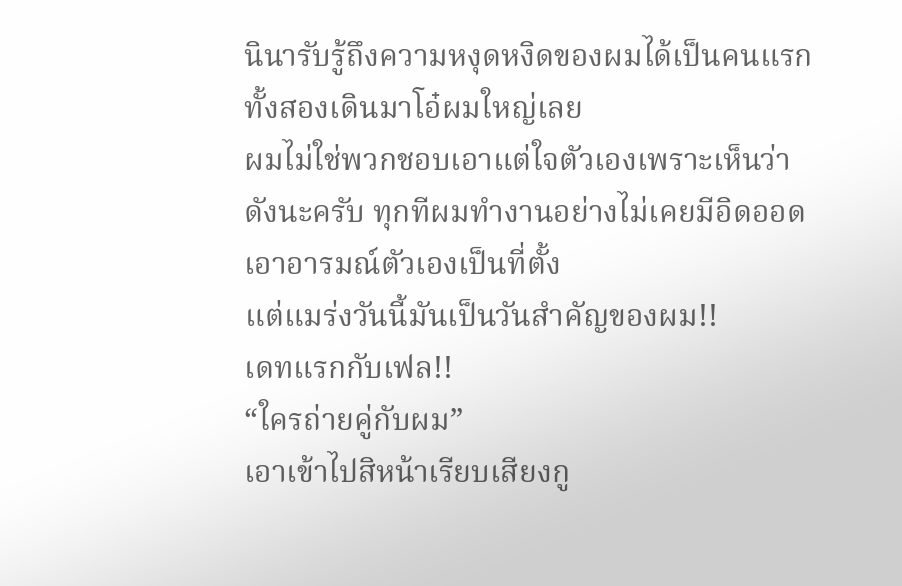นินารับรู้ถึงความหงุดหงิดของผมได้เป็นคนแรกทั้งสองเดินมาโอ๋ผมใหญ่เลย
ผมไม่ใช่พวกชอบเอาแต่ใจตัวเองเพราะเห็นว่าดังนะครับ ทุกทีผมทำงานอย่างไม่เคยมีอิดออดเอาอารมณ์ตัวเองเป็นที่ตั้ง
แต่แมร่งวันนี้มันเป็นวันสำคัญของผม!!
เดทแรกกับเฟล!!
“ใครถ่ายคู่กับผม”
เอาเข้าไปสิหน้าเรียบเสียงกู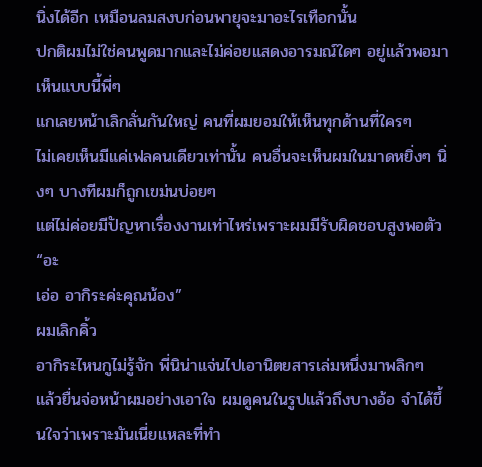นิ่งได้อีก เหมือนลมสงบก่อนพายุจะมาอะไรเทือกนั้น
ปกติผมไม่ใช่คนพูดมากและไม่ค่อยแสดงอารมณ์ใดๆ อยู่แล้วพอมาเห็นแบบนี้พี่ๆ
แกเลยหน้าเลิกลั่นกันใหญ่ คนที่ผมยอมให้เห็นทุกด้านที่ใครๆ
ไม่เคยเห็นมีแค่เฟลคนเดียวเท่านั้น คนอื่นจะเห็นผมในมาดหยิ่งๆ นิ่งๆ บางทีผมก็ถูกเขม่นบ่อยๆ
แต่ไม่ค่อยมีปัญหาเรื่องงานเท่าไหร่เพราะผมมีรับผิดชอบสูงพอตัว
“อะ
เอ่อ อากิระค่ะคุณน้อง”
ผมเลิกคิ้ว
อากิระไหนกูไม่รู้จัก พี่นิน่าแจ่นไปเอานิตยสารเล่มหนึ่งมาพลิกๆ
แล้วยื่นจ่อหน้าผมอย่างเอาใจ ผมดูคนในรูปแล้วถึงบางอ้อ จำได้ขึ้นใจว่าเพราะมันเนี่ยแหละที่ทำ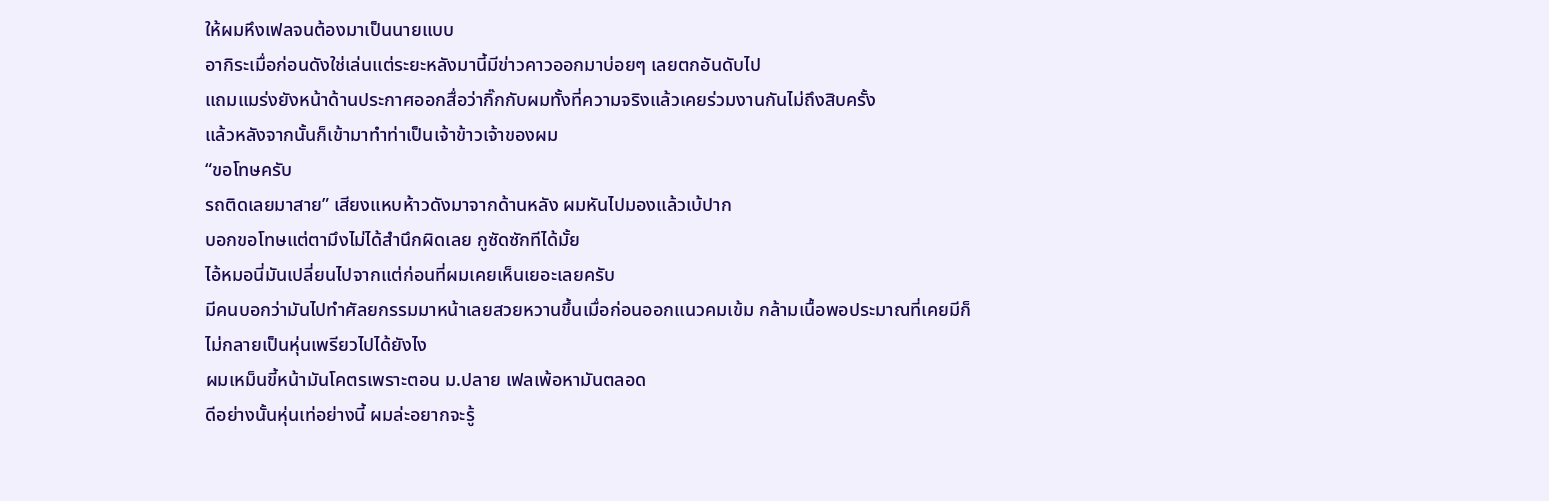ให้ผมหึงเฟลจนต้องมาเป็นนายแบบ
อากิระเมื่อก่อนดังใช่เล่นแต่ระยะหลังมานี้มีข่าวคาวออกมาบ่อยๆ เลยตกอันดับไป
แถมแมร่งยังหน้าด้านประกาศออกสื่อว่ากิ๊กกับผมทั้งที่ความจริงแล้วเคยร่วมงานกันไม่ถึงสิบครั้ง
แล้วหลังจากนั้นก็เข้ามาทำท่าเป็นเจ้าข้าวเจ้าของผม
“ขอโทษครับ
รถติดเลยมาสาย” เสียงแหบห้าวดังมาจากด้านหลัง ผมหันไปมองแล้วเบ้ปาก
บอกขอโทษแต่ตามึงไม่ได้สำนึกผิดเลย กูซัดซักทีได้มั้ย
ไอ้หมอนี่มันเปลี่ยนไปจากแต่ก่อนที่ผมเคยเห็นเยอะเลยครับ
มีคนบอกว่ามันไปทำศัลยกรรมมาหน้าเลยสวยหวานขึ้นเมื่อก่อนออกแนวคมเข้ม กล้ามเนื้อพอประมาณที่เคยมีก็ไม่กลายเป็นหุ่นเพรียวไปได้ยังไง
ผมเหม็นขี้หน้ามันโคตรเพราะตอน ม.ปลาย เฟลเพ้อหามันตลอด
ดีอย่างนั้นหุ่นเท่อย่างนี้ ผมล่ะอยากจะรู้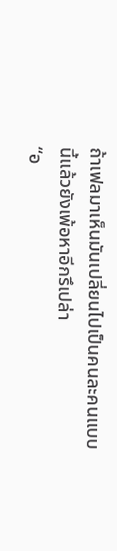ถ้าเฟลมาเห็นมันเปลี่ยนไปเป็นคนละคนแบบนี้แล้วยังเพ้อหาอีกรึเปล่า
“อ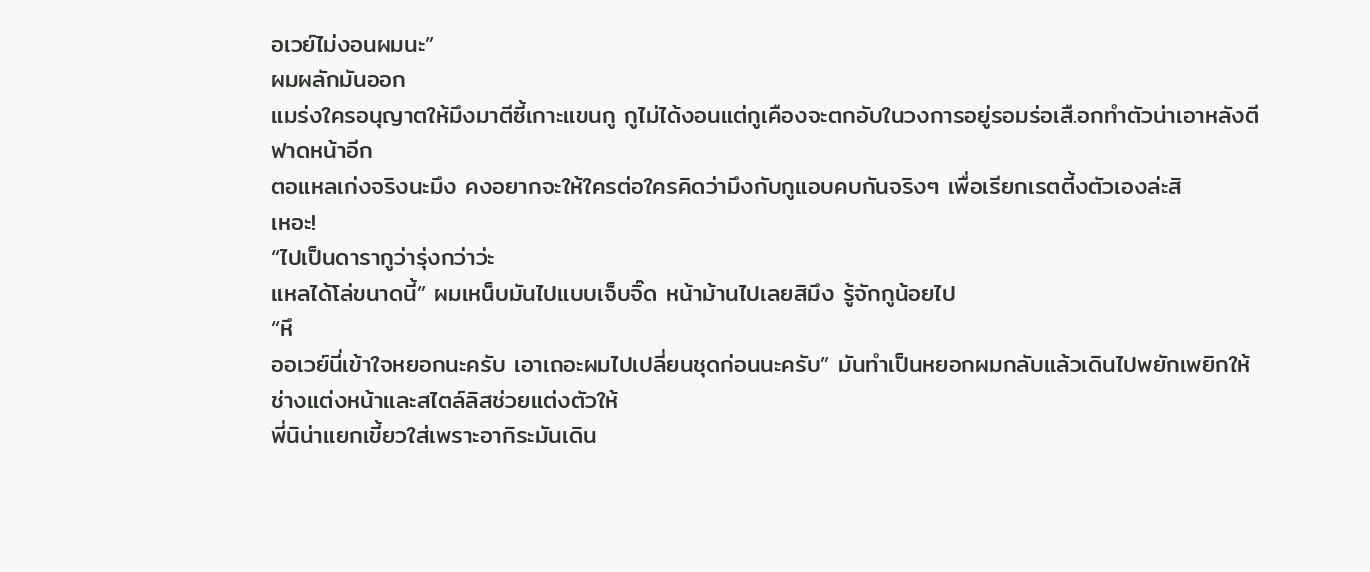อเวย์ไม่งอนผมนะ”
ผมผลักมันออก
แมร่งใครอนุญาตให้มึงมาตีซี้เกาะแขนกู กูไม่ได้งอนแต่กูเคืองจะตกอับในวงการอยู่รอมร่อเสื.อกทำตัวน่าเอาหลังตีฟาดหน้าอีก
ตอแหลเก่งจริงนะมึง คงอยากจะให้ใครต่อใครคิดว่ามึงกับกูแอบคบกันจริงๆ เพื่อเรียกเรตตี้งตัวเองล่ะสิ
เหอะ!
“ไปเป็นดารากูว่ารุ่งกว่าว่ะ
แหลได้โล่ขนาดนี้” ผมเหน็บมันไปแบบเจ็บจิ๊ด หน้าม้านไปเลยสิมึง รู้จักกูน้อยไป
“หึ
ออเวย์นี่เข้าใจหยอกนะครับ เอาเถอะผมไปเปลี่ยนชุดก่อนนะครับ” มันทำเป็นหยอกผมกลับแล้วเดินไปพยักเพยิกให้ช่างแต่งหน้าและสไตล์ลิสช่วยแต่งตัวให้
พี่นิน่าแยกเขี้ยวใส่เพราะอากิระมันเดิน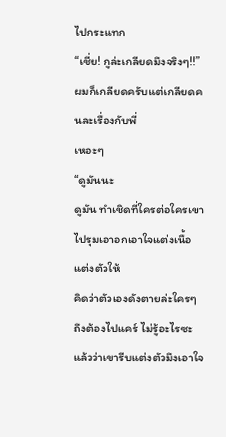ไปกระแทก
“เชี่ย! กูล่ะเกลียดมึงจริงๆ!!”
ผมก็เกลียดครับแต่เกลียดคนละเรื่องกับพี่
เหอะๆ
“ดูมันนะ
ดูมัน ทำเชิดที่ใครต่อใครเขาไปรุมเอาอกเอาใจแต่งเนื้อแต่งตัวให้
คิดว่าตัวเองดังตายล่ะใครๆ ถึงต้องไปแคร์ ไม่รู้อะไรซะแล้วว่าเขารีบแต่งตัวมึงเอาใจ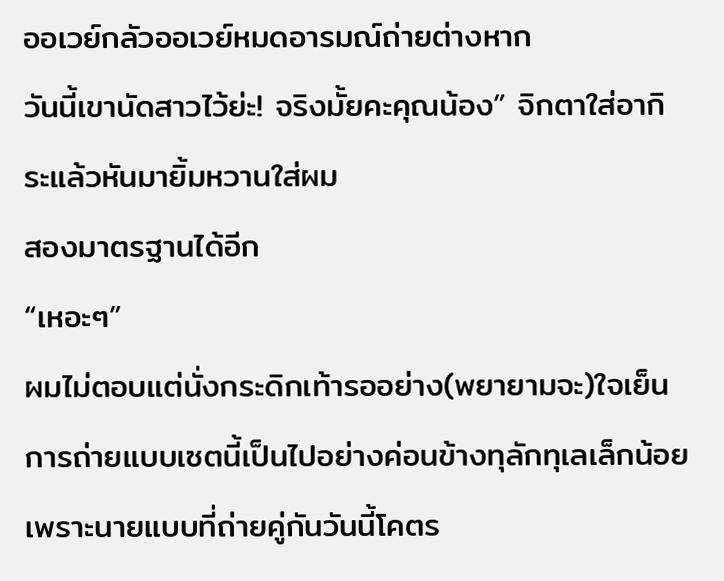ออเวย์กลัวออเวย์หมดอารมณ์ถ่ายต่างหาก
วันนี้เขานัดสาวไว้ย่ะ! จริงมั้ยคะคุณน้อง” จิกตาใส่อากิระแล้วหันมายิ้มหวานใส่ผม
สองมาตรฐานได้อีก
“เหอะๆ”
ผมไม่ตอบแต่นั่งกระดิกเท้ารออย่าง(พยายามจะ)ใจเย็น
การถ่ายแบบเซตนี้เป็นไปอย่างค่อนข้างทุลักทุเลเล็กน้อยเพราะนายแบบที่ถ่ายคู่กันวันนี้โคตร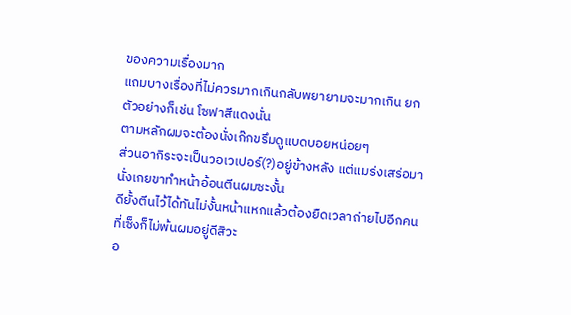ของความเรื่องมาก
แถมบางเรื่องที่ไม่ควรมากเกินกลับพยายามจะมากเกิน ยกตัวอย่างก็เช่น โซฟาสีแดงนั่น
ตามหลักผมจะต้องนั่งเก๊กขรึมดูแบดบอยหน่อยๆ
ส่วนอากิระจะเป็นวอเวเปอร์(?)อยู่ข้างหลัง แต่แมร่งเสร่อมานั่งเกยขาทำหน้าอ้อนตีนผมซะงั้น
ดียั้งตีนไว้ได้ทันไม่งั้นหน้าแหกแล้วต้องยืดเวลาถ่ายไปอีกคนที่เซ็งก็ไม่พ้นผมอยู่ดีสิวะ
อ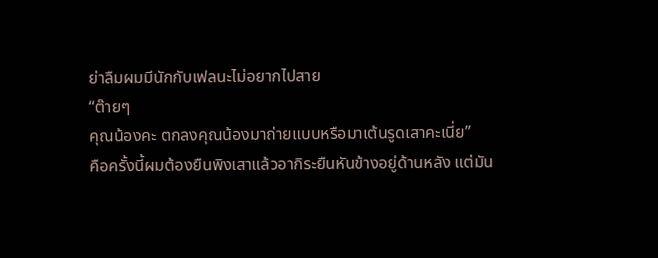ย่าลืมผมมีนักกับเฟลนะไม่อยากไปสาย
“ต๊ายๆ
คุณน้องคะ ตกลงคุณน้องมาถ่ายแบบหรือมาเต้นรูดเสาคะเนี่ย”
คือครั้งนี้ผมต้องยืนพิงเสาแล้วอากิระยืนหันข้างอยู่ด้านหลัง แต่มัน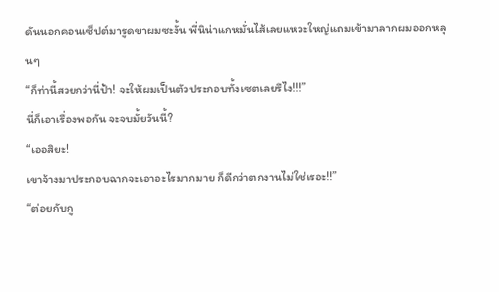ดันนอกคอนเซ็ปต์มารูดขาผมซะงั้น พี่นิน่าแกหมั่นไส้เลยแหวะใหญ่แถมเข้ามาลากผมออกหลุนๆ
“ก็ท่านี้สวยกว่านี่ป้า! จะให้ผมเป็นตัวประกอบทั้งเซตเลยรึไง!!!”
นี่ก็เอาเรื่องพอกัน จะจบมั้ยวันนี้?
“เออสิยะ!
เขาจ้างมาประกอบฉากจะเอาอะไรมากมาย ก็ดีกว่าตกงานไม่ใช่เรอะ!!”
“ต่อยกับกู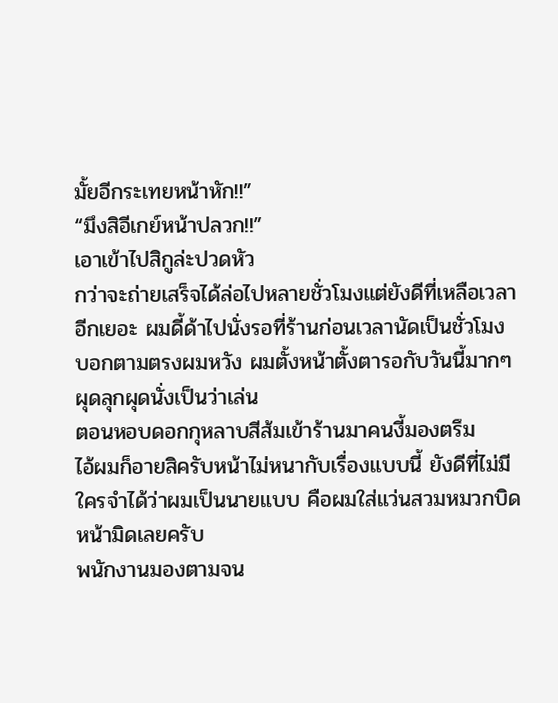มั้ยอีกระเทยหน้าหัก!!”
“มึงสิอีเกย์หน้าปลวก!!”
เอาเข้าไปสิกูล่ะปวดหัว
กว่าจะถ่ายเสร็จได้ล่อไปหลายชั่วโมงแต่ยังดีที่เหลือเวลาอีกเยอะ ผมดี้ด้าไปนั่งรอที่ร้านก่อนเวลานัดเป็นชั่วโมง
บอกตามตรงผมหวัง ผมตั้งหน้าตั้งตารอกับวันนี้มากๆ ผุดลุกผุดนั่งเป็นว่าเล่น
ตอนหอบดอกกุหลาบสีส้มเข้าร้านมาคนงี้มองตรึม
ไอ้ผมก็อายสิครับหน้าไม่หนากับเรื่องแบบนี้ ยังดีที่ไม่มีใครจำได้ว่าผมเป็นนายแบบ คือผมใส่แว่นสวมหมวกบิดหน้ามิดเลยครับ
พนักงานมองตามจน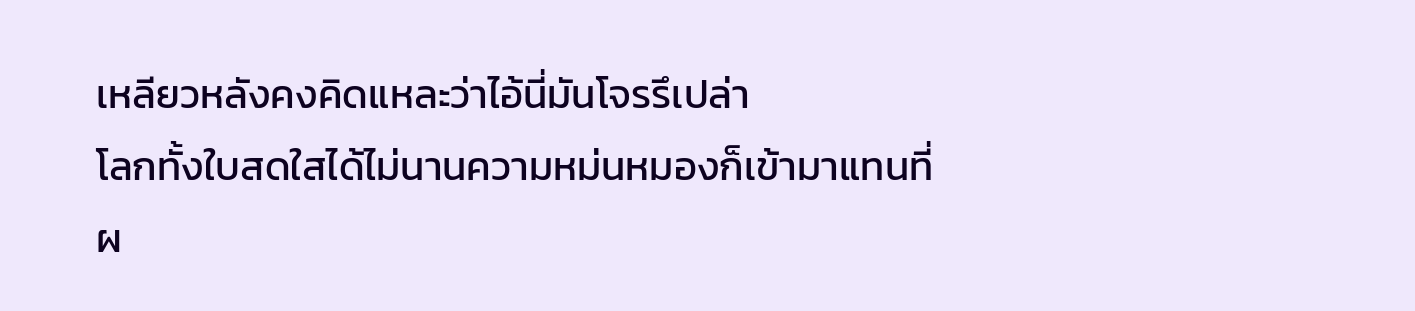เหลียวหลังคงคิดแหละว่าไอ้นี่มันโจรรึเปล่า
โลกทั้งใบสดใสได้ไม่นานความหม่นหมองก็เข้ามาแทนที่
ผ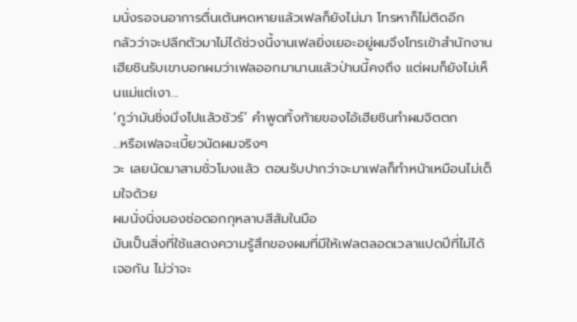มนั่งรอจนอาการตื่นเต้นหดหายแล้วเฟลก็ยังไม่มา โทรหาก็ไม่ติดอีก
กลัวว่าจะปลีกตัวมาไม่ได้ช่วงนี้งานเฟลยิ่งเยอะอยู่ผมจึงโทรเข้าสำนักงาน
เฮียชินรับเขาบอกผมว่าเฟลออกมานานแล้วป่านนี้คงถึง แต่ผมก็ยังไม่เห็นแม่แต่เงา...
‘กูว่ามันชิ่งมึงไปแล้วชัวร์’ คำพูดทิ้งท้ายของไอ้เฮียชินทำผมจิตตก
...หรือเฟลจะเบี้ยวนัดผมจริงๆ
วะ เลยนัดมาสามชั่วโมงแล้ว ตอนรับปากว่าจะมาเฟลก็ทำหน้าเหมือนไม่เต็มใจด้วย
ผมนั่งนิ่งมองช่อดอกกุหลาบสีส้มในมือ
มันเป็นสิ่งที่ใช้แสดงความรู้สึกของผมที่มีให้เฟลตลอดเวลาแปดปีที่ไม่ได้เจอกัน ไม่ว่าจะ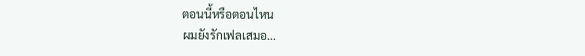ตอนนี้หรือตอนไหน
ผมยังรักเฟลเสมอ...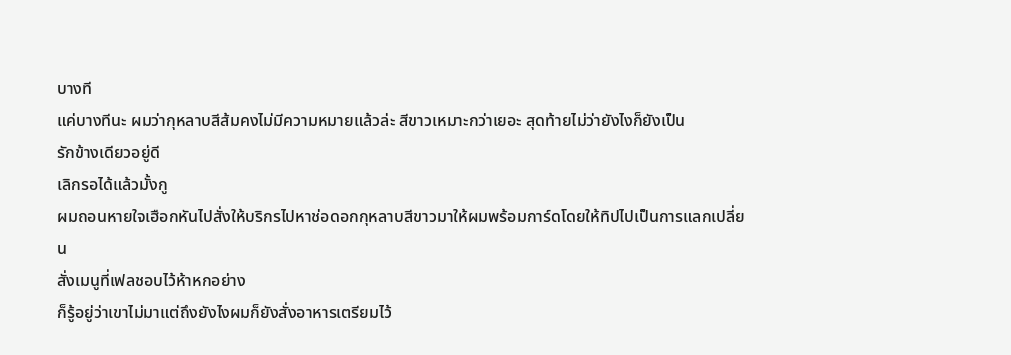บางที
แค่บางทีนะ ผมว่ากุหลาบสีส้มคงไม่มีความหมายแล้วล่ะ สีขาวเหมาะกว่าเยอะ สุดท้ายไม่ว่ายังไงก็ยังเป็น
รักข้างเดียวอยู่ดี
เลิกรอได้แล้วมั้งกู
ผมถอนหายใจเฮือกหันไปสั่งให้บริกรไปหาช่อดอกกุหลาบสีขาวมาให้ผมพร้อมการ์ดโดยให้ทิปไปเป็นการแลกเปลี่ยน
สั่งเมนูที่เฟลชอบไว้ห้าหกอย่าง
ก็รู้อยู่ว่าเขาไม่มาแต่ถึงยังไงผมก็ยังสั่งอาหารเตรียมไว้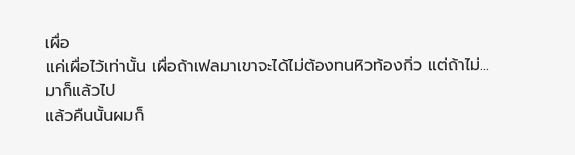เผื่อ
แค่เผื่อไว้เท่านั้น เผื่อถ้าเฟลมาเขาจะได้ไม่ต้องทนหิวท้องกิ่ว แต่ถ้าไม่...
มาก็แล้วไป
แล้วคืนนั้นผมก็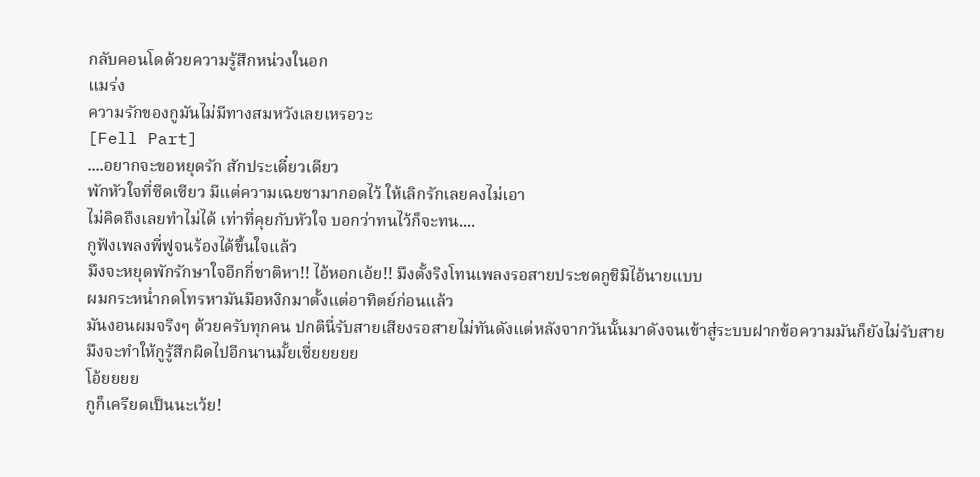กลับคอนโดด้วยความรู้สึกหน่วงในอก
แมร่ง
ความรักของกูมันไม่มีทางสมหวังเลยเหรอวะ
[Fell Part]
....อยากจะขอหยุดรัก สักประเดี๋ยวเดียว
พักหัวใจที่ซีดเซียว มีแต่ความเฉยชามากอดไว้ ให้เลิกรักเลยคงไม่เอา
ไม่คิดถึงเลยทำไม่ได้ เท่าที่คุยกับหัวใจ บอกว่าทนไว้ก็จะทน....
กูฟังเพลงพี่ฟูจนร้องได้ขึ้นใจแล้ว
มึงจะหยุดพักรักษาใจอีกกี่ชาติหา!! ไอ้หอกเอ้ย!! มึงตั้งริงโทนเพลงรอสายประชดกูชิมิไอ้นายแบบ
ผมกระหน่ำกดโทรหามันมือหงิกมาตั้งแต่อาทิตย์ก่อนแล้ว
มันงอนผมจริงๆ ด้วยครับทุกคน ปกตินี่รับสายเสียงรอสายไม่ทันดังแต่หลังจากวันนั้นมาดังจนเข้าสู่ระบบฝากข้อความมันก็ยังไม่รับสาย
มึงจะทำให้กูรู้สึกผิดไปอีกนานมั้ยเชี่ยยยยย
โอ้ยยยย
กูก็เครียดเป็นนะเว้ย!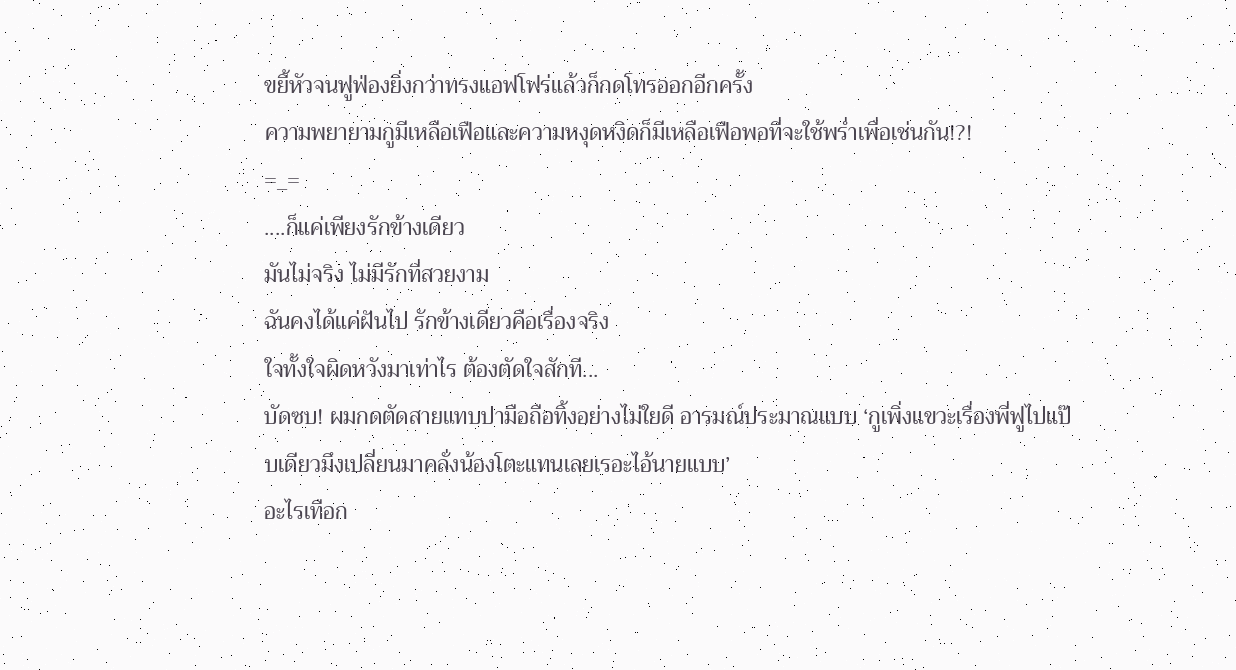ขยี้หัวจนฟูฟ่องยิ่งกว่าทรงแอฟโฟร่แล้วก็กดโทรออกอีกครั้ง
ความพยายามกูมีเหลือเฟือและความหงุดหงิดก็มีเหลือเฟือพอที่จะใช้พร่ำเพื่อเช่นกัน!?!
=_=
....ก็แค่เพียงรักข้างเดียว
มันไม่จริง ไม่มีรักที่สวยงาม
ฉันคงได้แค่ฝันไป รักข้างเดียวคือเรื่องจริง
ใจทั้งใจผิดหวังมาเท่าไร ต้องตัดใจสักที...
บัดซบ! ผมกดตัดสายแทบปามือถือทิ้งอย่างไม่ใยดี อารมณ์ประมาณแบบ ‘กูเพิ่งแขวะเรื่องพี่ฟูไปแป๊บเดียวมึงเปลี่ยนมาคลั่งน้องโตะแทนเลยเรอะไอ้นายแบบ’
อะไรเทือก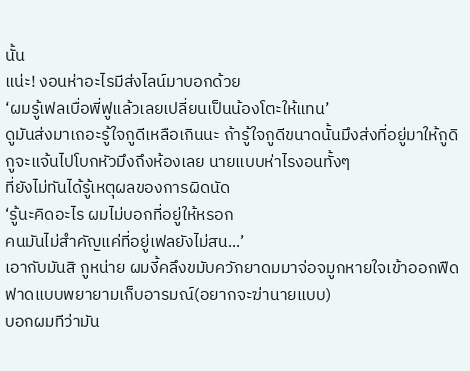นั้น
แน่ะ! งอนห่าอะไรมีส่งไลน์มาบอกด้วย
‘ผมรู้เฟลเบื่อพี่ฟูแล้วเลยเปลี่ยนเป็นน้องโตะให้แทน’
ดูมันส่งมาเถอะรู้ใจกูดีเหลือเกินนะ ถ้ารู้ใจกูดีขนาดนั้นมึงส่งที่อยู่มาให้กูดิ
กูจะแจ้นไปโบกหัวมึงถึงห้องเลย นายแบบห่าไรงอนทั้งๆ
ที่ยังไม่ทันได้รู้เหตุผลของการผิดนัด
‘รู้นะคิดอะไร ผมไม่บอกที่อยู่ให้หรอก
คนมันไม่สำคัญแค่ที่อยู่เฟลยังไม่สน...’
เอากับมันสิ กูหน่าย ผมงี้คลึงขมับควักยาดมมาจ่อจมูกหายใจเข้าออกฟืดฟาดแบบพยายามเก็บอารมณ์(อยากจะฆ่านายแบบ)
บอกผมทีว่ามัน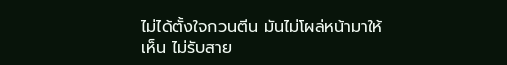ไม่ได้ตั้งใจกวนตีน มันไม่โผล่หน้ามาให้เห็น ไม่รับสาย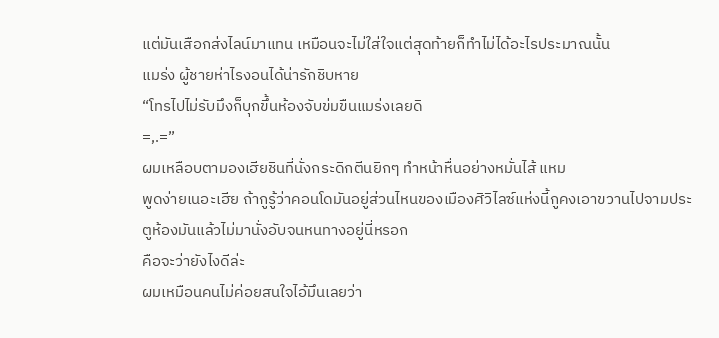แต่มันเสือกส่งไลน์มาแทน เหมือนจะไม่ใส่ใจแต่สุดท้ายก็ทำไม่ได้อะไรประมาณนั้น
แมร่ง ผู้ชายห่าไรงอนได้น่ารักชิบหาย
“โทรไปไม่รับมึงก็บุกขึ้นห้องจับข่มขืนแมร่งเลยดิ
=,.=”
ผมเหลือบตามองเฮียชินที่นั่งกระดิกตีนยิกๆ ทำหน้าหื่นอย่างหมั่นไส้ แหม
พูดง่ายเนอะเฮีย ถ้ากูรู้ว่าคอนโดมันอยู่ส่วนไหนของเมืองศิวิไลซ์แห่งนี้กูคงเอาขวานไปจามประตูห้องมันแล้วไม่มานั่งอับจนหนทางอยู่นี่หรอก
คือจะว่ายังไงดีล่ะ
ผมเหมือนคนไม่ค่อยสนใจไอ้มึนเลยว่า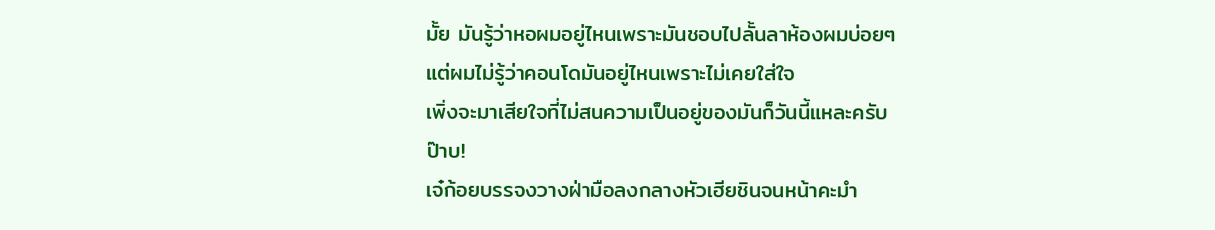มั้ย มันรู้ว่าหอผมอยู่ไหนเพราะมันชอบไปลั้นลาห้องผมบ่อยๆ
แต่ผมไม่รู้ว่าคอนโดมันอยู่ไหนเพราะไม่เคยใส่ใจ
เพิ่งจะมาเสียใจที่ไม่สนความเป็นอยู่ของมันก็วันนี้แหละครับ
ป๊าบ!
เจ๋ก้อยบรรจงวางฝ่ามือลงกลางหัวเฮียชินจนหน้าคะมำ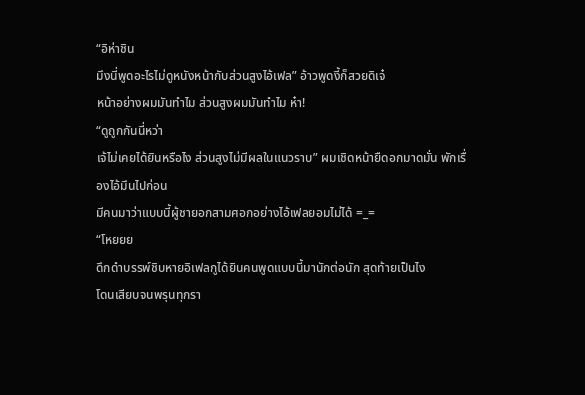“อิห่าชิน
มึงนี่พูดอะไรไม่ดูหนังหน้ากับส่วนสูงไอ้เฟล” อ้าวพูดงี้ก็สวยดิเจ๋
หน้าอย่างผมมันทำไม ส่วนสูงผมมันทำไม ห๋า!
“ดูถูกกันนี่หว่า
เจ้ไม่เคยได้ยินหรือไง ส่วนสูงไม่มีผลในแนวราบ” ผมเชิดหน้ายืดอกมาดมั่น พักเรื่องไอ้มึนไปก่อน
มีคนมาว่าแบบนี้ผู้ชายอกสามศอกอย่างไอ้เฟลยอมไม่ได้ =_=
“โหยยย
ดึกดำบรรพ์ชิบหายอิเฟลกูได้ยินคนพูดแบบนี้มานักต่อนัก สุดท้ายเป็นไง
โดนเสียบจนพรุนทุกรา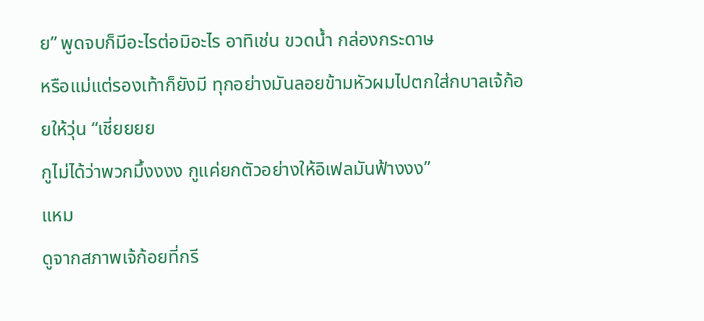ย” พูดจบก็มีอะไรต่อมิอะไร อาทิเช่น ขวดน้ำ กล่องกระดาษ
หรือแม่แต่รองเท้าก็ยังมี ทุกอย่างมันลอยข้ามหัวผมไปตกใส่กบาลเจ้ก้อยให้วุ่น “เชี่ยยยย
กูไม่ได้ว่าพวกมึ้งงงง กูแค่ยกตัวอย่างให้อิเฟลมันฟ้างงง”
แหม
ดูจากสภาพเจ้ก้อยที่กรี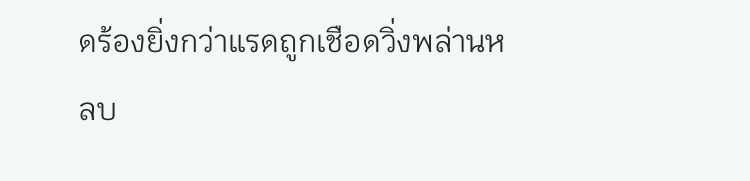ดร้องยิ่งกว่าแรดถูกเชือดวิ่งพล่านหลบ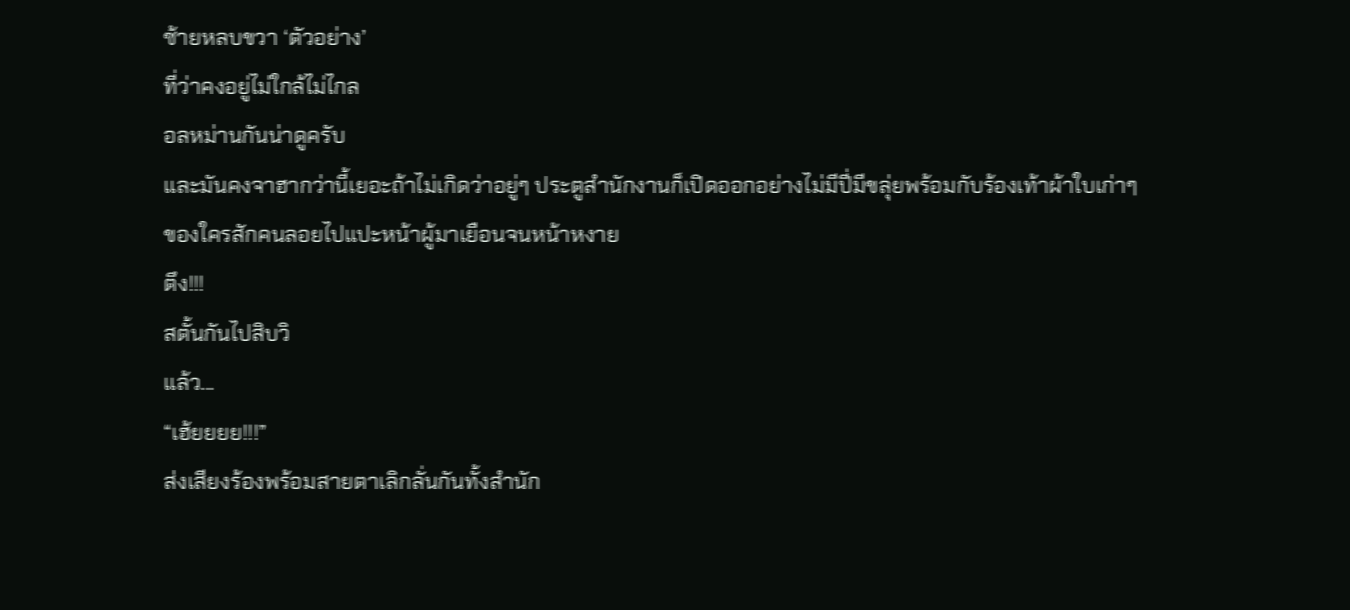ซ้ายหลบขวา ‘ตัวอย่าง’
ที่ว่าคงอยู่ไม่ใกล้ไม่ไกล
อลหม่านกันน่าดูครับ
และมันคงจาฮากว่านี้เยอะถ้าไม่เกิดว่าอยู่ๆ ประตูสำนักงานก็เปิดออกอย่างไม่มีปี่มีขลุ่ยพร้อมกับร้องเท้าผ้าใบเก่าๆ
ของใครสักคนลอยไปแปะหน้าผู้มาเยือนจนหน้าหงาย
ตึง!!!
สตั้นกันไปสิบวิ
แล้ว...
“เฮ้ยยยย!!!”
ส่งเสียงร้องพร้อมสายตาเลิกลั่นกันทั้งสำนัก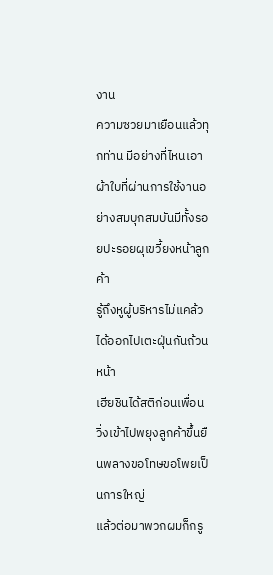งาน
ความซวยมาเยือนแล้วทุกท่าน มีอย่างที่ไหนเอาผ้าใบที่ผ่านการใช้งานอย่างสมบุกสมบันมีทั้งรอยปะรอยผุเขวี้ยงหน้าลูกค้า
รู้ถึงหูผู้บริหารไม่แคล้วได้ออกไปเตะฝุ่นกันถ้วนหน้า
เฮียชินได้สติก่อนเพื่อนวิ่งเข้าไปพยุงลูกค้าขึ้นยืนพลางขอโทษขอโพยเป็นการใหญ่
แล้วต่อมาพวกผมก็กรู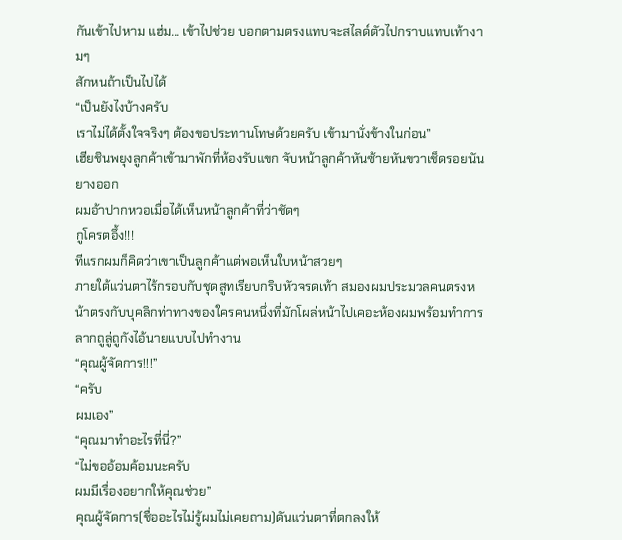กันเข้าไปหาม แฮ่ม... เข้าไปช่วย บอกตามตรงแทบจะสไลด์ตัวไปกราบแทบเท้างามๆ
สักหนถ้าเป็นไปได้
“เป็นยังไงบ้างครับ
เราไม่ได้ตั้งใจจริงๆ ต้องขอประทานโทษด้วยครับ เข้ามานั่งข้างในก่อน”
เฮียชินพยุงลูกค้าเข้ามาพักที่ห้องรับแขก จับหน้าลูกค้าหันซ้ายหันขวาเช็ดรอยนันยางออก
ผมอ้าปากหวอเมื่อได้เห็นหน้าลูกค้าที่ว่าชัดๆ
กูโครตอึ้ง!!!
ทีแรกผมก็คิดว่าเขาเป็นลูกค้าแต่พอเห็นใบหน้าสวยๆ
ภายใต้แว่นตาไร้กรอบกับชุดสูทเรียบกริบหัวจรดเท้า สมองผมประมวลคนตรงหน้าตรงกับบุคลิกท่าทางของใครคนหนึ่งที่มักโผล่หน้าไปเคอะห้องผมพร้อมทำการลากถูลู่ถูกังไอ้นายแบบไปทำงาน
“คุณผู้จัดการ!!!”
“ครับ
ผมเอง”
“คุณมาทำอะไรที่นี่?”
“ไม่ขออ้อมค้อมนะครับ
ผมมีเรื่องอยากให้คุณช่วย”
คุณผู้จัดการ(ชื่ออะไรไม่รู้ผมไม่เคยถาม)ดันแว่นตาที่ตกลงให้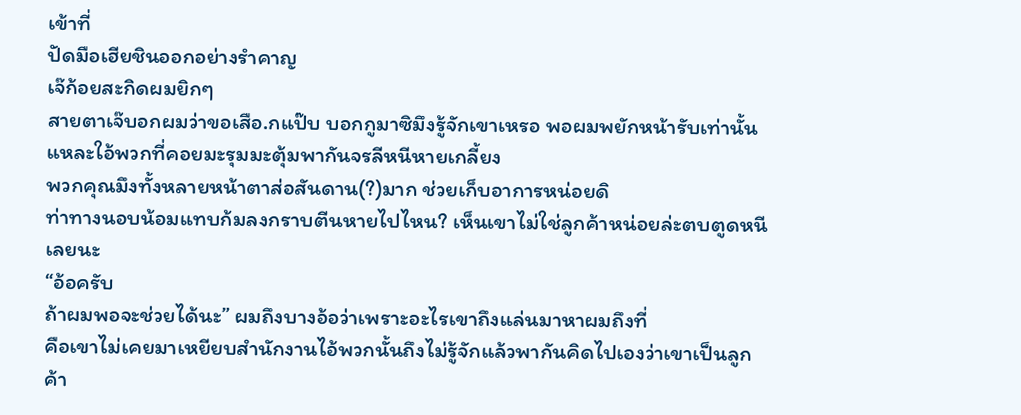เข้าที่
ปัดมือเฮียชินออกอย่างรำคาญ
เจ๊ก้อยสะกิดผมยิกๆ
สายตาเจ๊บอกผมว่าขอเสือ.กแป๊บ บอกกูมาซิมึงรู้จักเขาเหรอ พอผมพยักหน้ารับเท่านั้นแหละใอ้พวกที่คอยมะรุมมะตุ้มพากันจรลีหนีหายเกลี้ยง
พวกคุณมึงทั้งหลายหน้าตาส่อสันดาน(?)มาก ช่วยเก็บอาการหน่อยดิ
ท่าทางนอบน้อมแทบก้มลงกราบตีนหายไปไหน? เห็นเขาไม่ใช่ลูกค้าหน่อยล่ะตบตูดหนีเลยนะ
“อ้อครับ
ถ้าผมพอจะช่วยได้นะ” ผมถึงบางอ้อว่าเพราะอะไรเขาถึงแล่นมาหาผมถึงที่
คือเขาไม่เคยมาเหยียบสำนักงานไอ้พวกนั้นถึงไม่รู้จักแล้วพากันคิดไปเองว่าเขาเป็นลูกค้า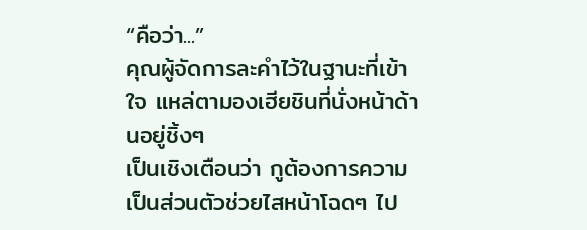“คือว่า...”
คุณผู้จัดการละคำไว้ในฐานะที่เข้าใจ แหล่ตามองเฮียชินที่นั่งหน้าด้านอยู่ชิ้งๆ
เป็นเชิงเตือนว่า กูต้องการความเป็นส่วนตัวช่วยไสหน้าโฉดๆ ไป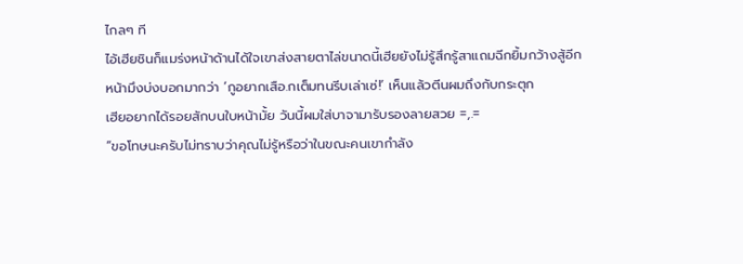ไกลๆ ที
ไอ้เฮียชินก็แมร่งหน้าด้านได้ใจเขาส่งสายตาไล่ขนาดนี้เฮียยังไม่รู้สึกรู้สาแถมฉีกยิ้มกว้างสู้อีก
หน้ามึงบ่งบอกมากว่า ‘กูอยากเสือ.กเต็มทนรีบเล่าเซ่!’ เห็นแล้วตีนผมถึงกับกระตุก
เฮียอยากได้รอยสักบนใบหน้ามั้ย วันนี้ผมใส่บาจามารับรองลายสวย =,.=
“ขอโทษนะครับไม่ทราบว่าคุณไม่รู้หรือว่าในขณะคนเขากำลัง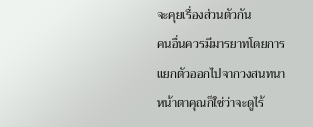จะคุยเรื่องส่วนตัวกัน
คนอื่นควรมีมารยาทโดยการแยกตัวออกไปจากวงสนทนา หน้าตาคุณก็ใช่ว่าจะดูไร้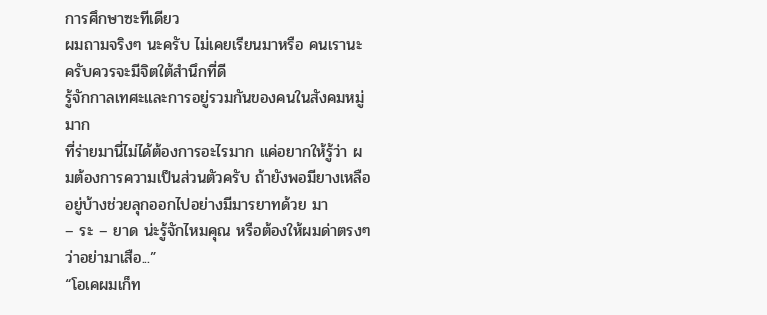การศึกษาซะทีเดียว
ผมถามจริงๆ นะครับ ไม่เคยเรียนมาหรือ คนเรานะครับควรจะมีจิตใต้สำนึกที่ดี
รู้จักกาลเทศะและการอยู่รวมกันของคนในสังคมหมู่มาก
ที่ร่ายมานี่ไม่ได้ต้องการอะไรมาก แค่อยากให้รู้ว่า ผมต้องการความเป็นส่วนตัวครับ ถ้ายังพอมียางเหลืออยู่บ้างช่วยลุกออกไปอย่างมีมารยาทด้วย มา
– ระ – ยาด น่ะรู้จักไหมคุณ หรือต้องให้ผมด่าตรงๆ ว่าอย่ามาเสือ...”
“โอเคผมเก็ท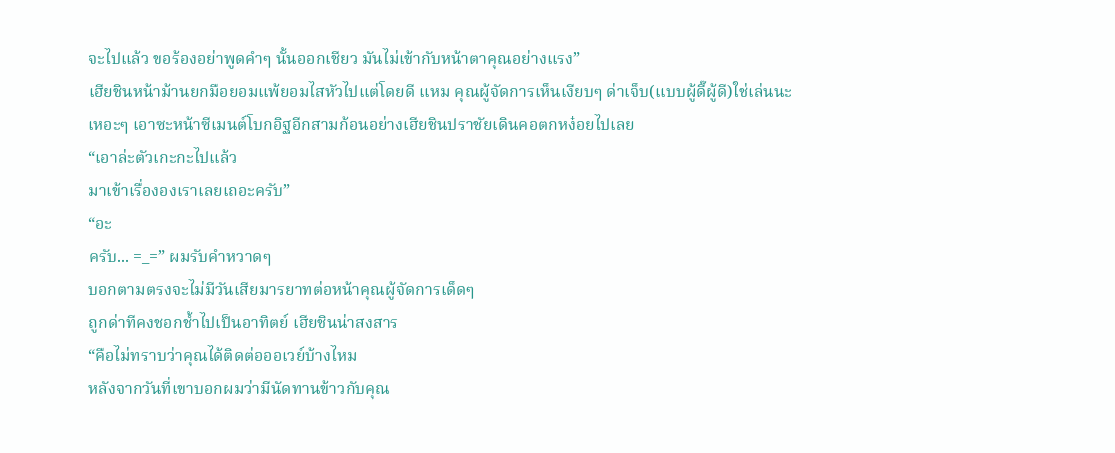จะไปแล้ว ขอร้องอย่าพูดคำๆ นั้นออกเชียว มันไม่เข้ากับหน้าตาคุณอย่างแรง”
เฮียชินหน้าม้านยกมือยอมแพ้ยอมไสหัวไปแต่โดยดี แหม คุณผู้จัดการเห็นเงียบๆ ด่าเจ็บ(แบบผู้ดี๊ผู้ดี)ใช่เล่นนะ
เหอะๆ เอาซะหน้าซีเมนต์โบกอิฐอีกสามก้อนอย่างเฮียชินปราชัยเดินคอตกหง๋อยไปเลย
“เอาล่ะตัวเกะกะไปแล้ว
มาเข้าเรื่ององเราเลยเถอะครับ”
“อะ
ครับ... =_=” ผมรับคำหวาดๆ
บอกตามตรงจะไม่มีวันเสียมารยาทต่อหน้าคุณผู้จัดการเด็ดๆ
ถูกด่าทีคงชอกช้ำไปเป็นอาทิตย์ เฮียชินน่าสงสาร
“คือไม่ทราบว่าคุณได้ติดต่อออเวย์บ้างไหม
หลังจากวันที่เขาบอกผมว่ามีนัดทานข้าวกับคุณ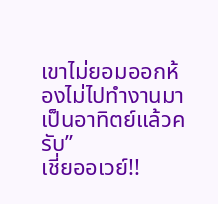เขาไม่ยอมออกห้องไม่ไปทำงานมาเป็นอาทิตย์แล้วครับ”
เชี่ยออเวย์!!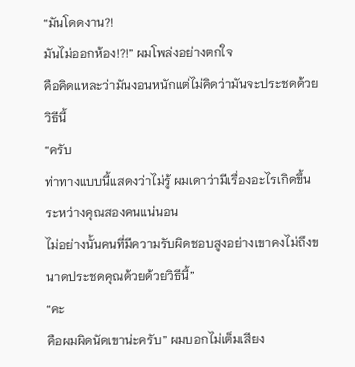“มันโดดงาน?!
มันไม่ออกห้อง!?!” ผมโพล่งอย่างตกใจ
คือคิดแหละว่ามันงอนหนักแต่ไม่คิดว่ามันจะประชดด้วยวิธีนี้
“ครับ
ท่าทางแบบนี้แสดงว่าไม่รู้ ผมเดาว่ามีเรื่องอะไรเกิดขึ้นระหว่างคุณสองคนแน่นอน
ไม่อย่างนั้นคนที่มีความรับผิดชอบสูงอย่างเขาคงไม่ถึงขนาดประชดคุณด้วยด้วยวิธีนี้”
“คะ
คือผมผิดนัดเขาน่ะครับ” ผมบอกไม่เต็มเสียง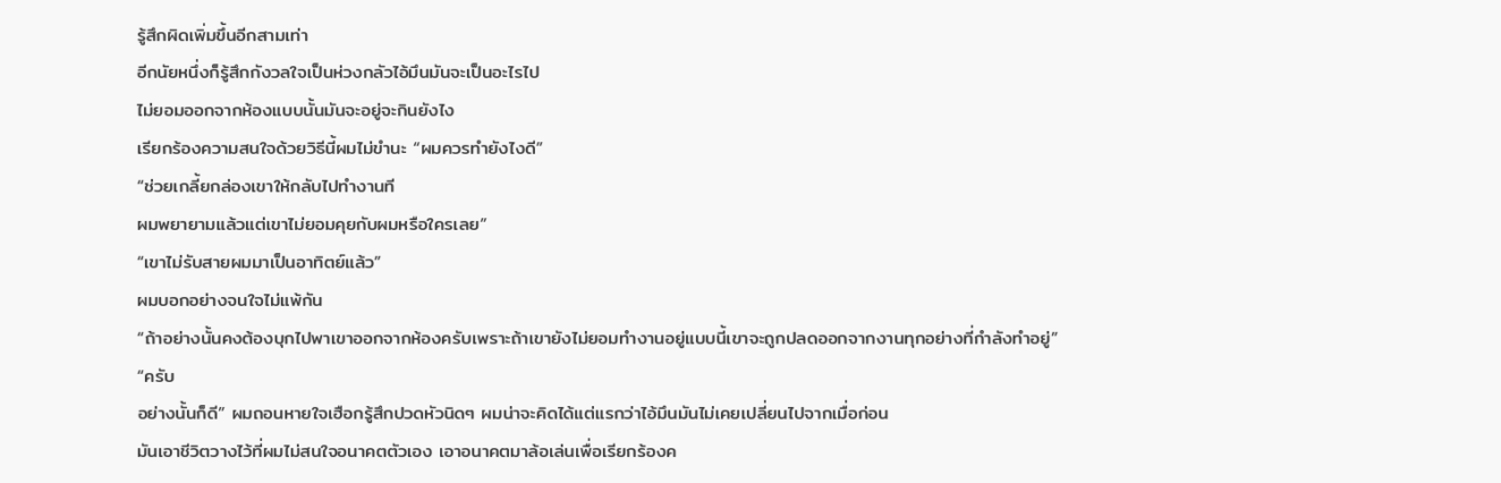รู้สึกผิดเพิ่มขึ้นอีกสามเท่า
อีกนัยหนึ่งก็รู้สึกกังวลใจเป็นห่วงกลัวไอ้มึนมันจะเป็นอะไรไป
ไม่ยอมออกจากห้องแบบนั้นมันจะอยู่จะกินยังไง
เรียกร้องความสนใจด้วยวิธีนี้ผมไม่ขำนะ “ผมควรทำยังไงดี”
“ช่วยเกลี้ยกล่องเขาให้กลับไปทำงานที
ผมพยายามแล้วแต่เขาไม่ยอมคุยกับผมหรือใครเลย”
“เขาไม่รับสายผมมาเป็นอาทิตย์แล้ว”
ผมบอกอย่างจนใจไม่แพ้กัน
“ถ้าอย่างนั้นคงต้องบุกไปพาเขาออกจากห้องครับเพราะถ้าเขายังไม่ยอมทำงานอยู่แบบนี้เขาจะถูกปลดออกจากงานทุกอย่างที่กำลังทำอยู่”
“ครับ
อย่างนั้นก็ดี” ผมถอนหายใจเฮือกรู้สึกปวดหัวนิดๆ ผมน่าจะคิดได้แต่แรกว่าไอ้มึนมันไม่เคยเปลี่ยนไปจากเมื่อก่อน
มันเอาชีวิตวางไว้ที่ผมไม่สนใจอนาคตตัวเอง เอาอนาคตมาล้อเล่นเพื่อเรียกร้องค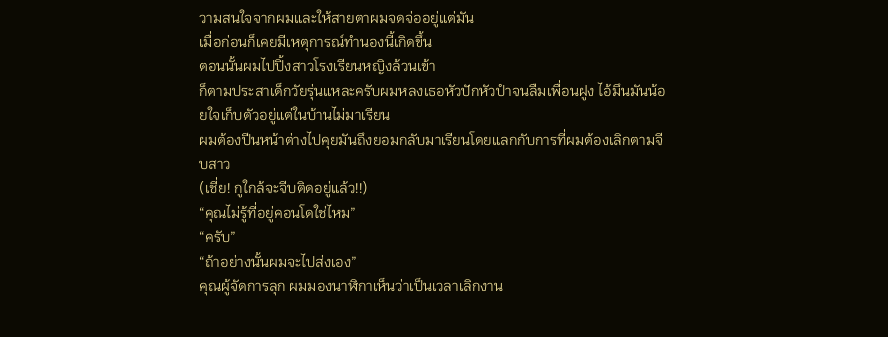วามสนใจจากผมและให้สายตาผมจดจ่ออยู่แต่มัน
เมื่อก่อนก็เคยมีเหตุการณ์ทำนองนี้เกิดขึ้น
ตอนนั้นผมไปปิ้งสาวโรงเรียนหญิงล้วนเข้า
ก็ตามประสาเด็กวัยรุ่นแหละครับผมหลงเธอหัวปักหัวปำจนลืมเพื่อนฝูง ไอ้มึนมันน้อยใจเก็บตัวอยู่แต่ในบ้านไม่มาเรียน
ผมต้องปีนหน้าต่างไปคุยมันถึงยอมกลับมาเรียนโดยแลกกับการที่ผมต้องเลิกตามจีบสาว
(เชี่ย! กูใกล้จะจีบติดอยู่แล้ว!!)
“คุณไม่รู้ที่อยู่คอนโดใช่ไหม”
“ครับ”
“ถ้าอย่างนั้นผมจะไปส่งเอง”
คุณผู้จัดการลุก ผมมองนาฬิกาเห็นว่าเป็นเวลาเลิกงาน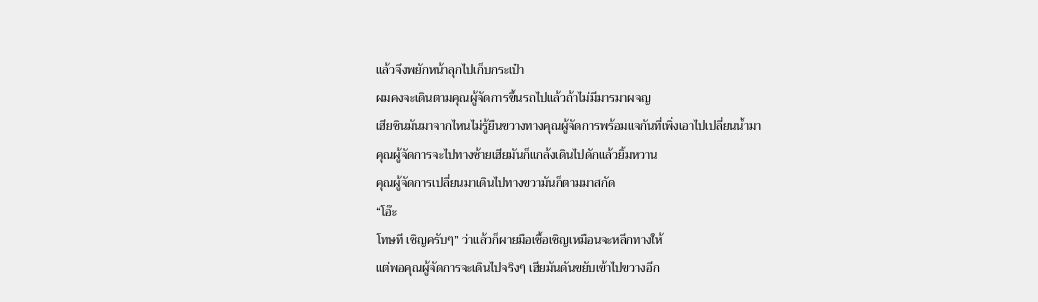แล้วจึงพยักหน้าลุกไปเก็บกระเป๋า
ผมคงจะเดินตามคุณผู้จัดการขึ้นรถไปแล้วถ้าไม่มีมารมาผจญ
เฮียชินมันมาจากไหนไม่รู้ยืนขวางทางคุณผู้จัดการพร้อมแจกันที่เพิ่งเอาไปเปลี่ยนน้ำมา
คุณผู้จัดการจะไปทางซ้ายเฮียมันก็แกล้งเดินไปดักแล้วยิ้มหวาน
คุณผู้จัดการเปลี่ยนมาเดินไปทางขวามันก็ตามมาสกัด
“โอ๊ะ
โทษที เชิญครับๆ” ว่าแล้วก็ผายมือเชื้อเชิญเหมือนจะหลีกทางให้
แต่พอคุณผู้จัดการจะเดินไปจริงๆ เฮียมันดันขยับเข้าไปขวางอีก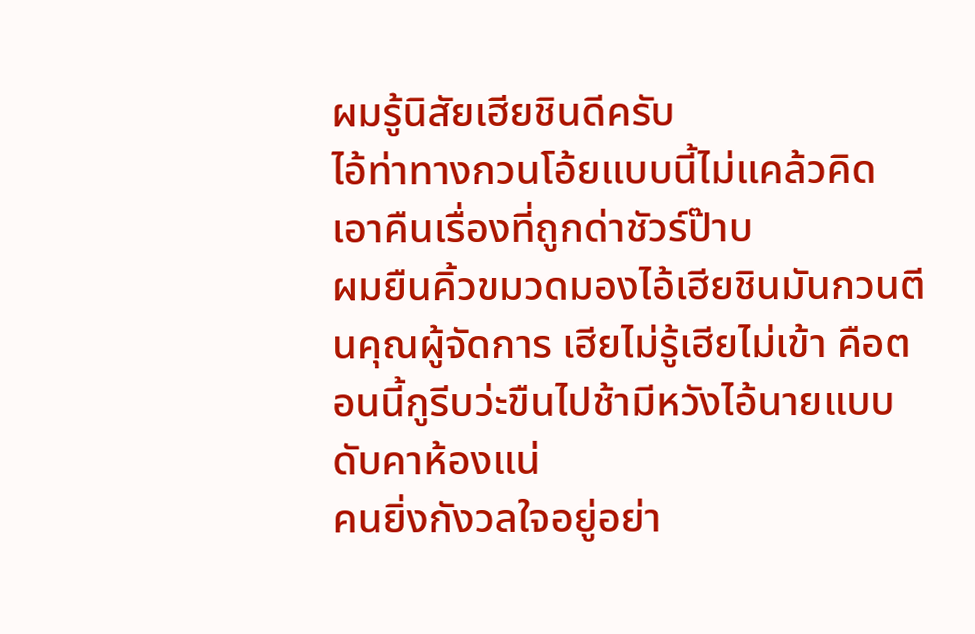ผมรู้นิสัยเฮียชินดีครับ
ไอ้ท่าทางกวนโอ้ยแบบนี้ไม่แคล้วคิดเอาคืนเรื่องที่ถูกด่าชัวร์ป๊าบ
ผมยืนคิ้วขมวดมองไอ้เฮียชินมันกวนตีนคุณผู้จัดการ เฮียไม่รู้เฮียไม่เข้า คือตอนนี้กูรีบว่ะขืนไปช้ามีหวังไอ้นายแบบดับคาห้องแน่
คนยิ่งกังวลใจอยู่อย่า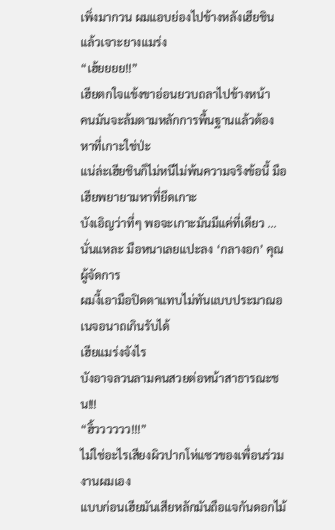เพิ่งมากวน ผมแอบย่องไปข้างหลังเฮียชินแล้วเจาะยางแมร่ง
“เฮ้ยยยย!!”
เฮียตกใจแข้งขาอ่อนยวบถลาไปข้างหน้า
คนมันจะล้มตามหลักการพื้นฐานแล้วต้องหาที่เกาะใช่ป่ะ
แน่ล่ะเฮียชินก็ไม่หนีไม่พ้นความจริงข้อนี้ มือเฮียพยายามหาที่ยึดเกาะ
บังเอิญว่าที่ๆ พอจะเกาะมันมีแค่ที่เดียว ...นั่นแหละ มือหนาเลยแปะลง ‘กลางอก’ คุณผู้จัดการ
ผมงี้เอามือปิดตาแทบไม่ทันแบบประมาณอเนจอนาถเกินรับได้
เฮียแมร่งจังไร
บังอาจลวนลามคนสวยต่อหน้าสาธารณะชน!!!
“ฮิ้วววววว!!!”
ไม่ใช่อะไรเสียงผิวปากโห่แซวของเพื่อนร่วมงานผมเอง
แบบก่อนเฮียมันเสียหลักมันถือแจกันดอกไม้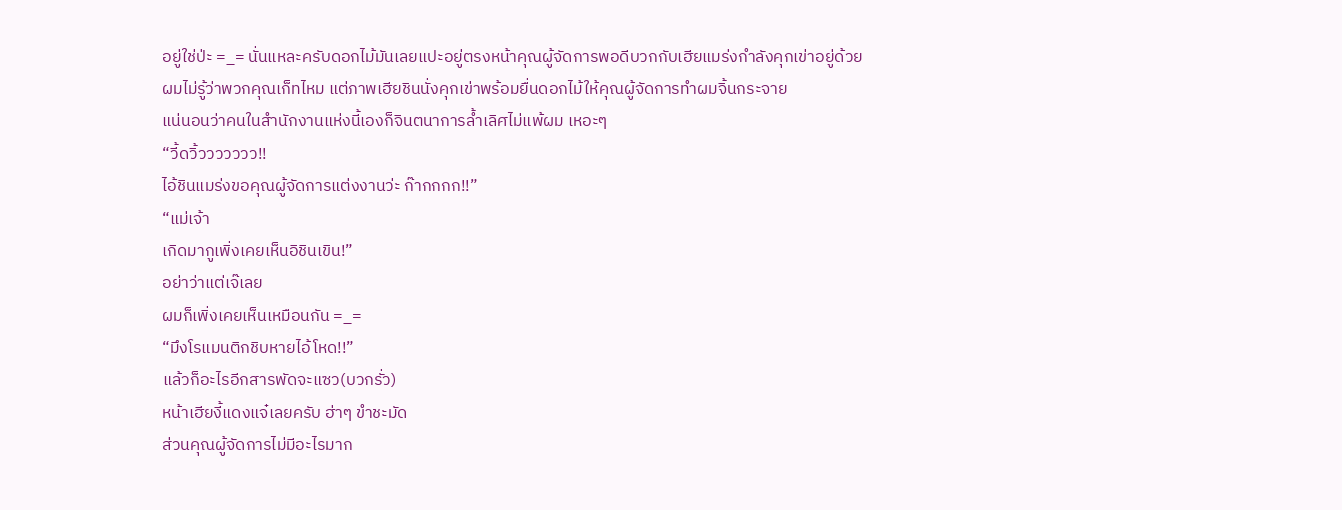อยู่ใช่ป่ะ =_= นั่นแหละครับดอกไม้มันเลยแปะอยู่ตรงหน้าคุณผู้จัดการพอดีบวกกับเฮียแมร่งกำลังคุกเข่าอยู่ด้วย
ผมไม่รู้ว่าพวกคุณเก็ทไหม แต่ภาพเฮียชินนั่งคุกเข่าพร้อมยื่นดอกไม้ให้คุณผู้จัดการทำผมจิ้นกระจาย
แน่นอนว่าคนในสำนักงานแห่งนี้เองก็จินตนาการล้ำเลิศไม่แพ้ผม เหอะๆ
“วี้ดวิ้ววววววว!!
ไอ้ชินแมร่งขอคุณผู้จัดการแต่งงานว่ะ ก๊ากกกก!!”
“แม่เจ้า
เกิดมากูเพิ่งเคยเห็นอิชินเขิน!”
อย่าว่าแต่เจ๊เลย
ผมก็เพิ่งเคยเห็นเหมือนกัน =_=
“มึงโรแมนติกชิบหายไอ้โหด!!”
แล้วก็อะไรอีกสารพัดจะแซว(บวกรั่ว)
หน้าเฮียงี้แดงแจ๋เลยครับ ฮ่าๆ ขำชะมัด
ส่วนคุณผู้จัดการไม่มีอะไรมาก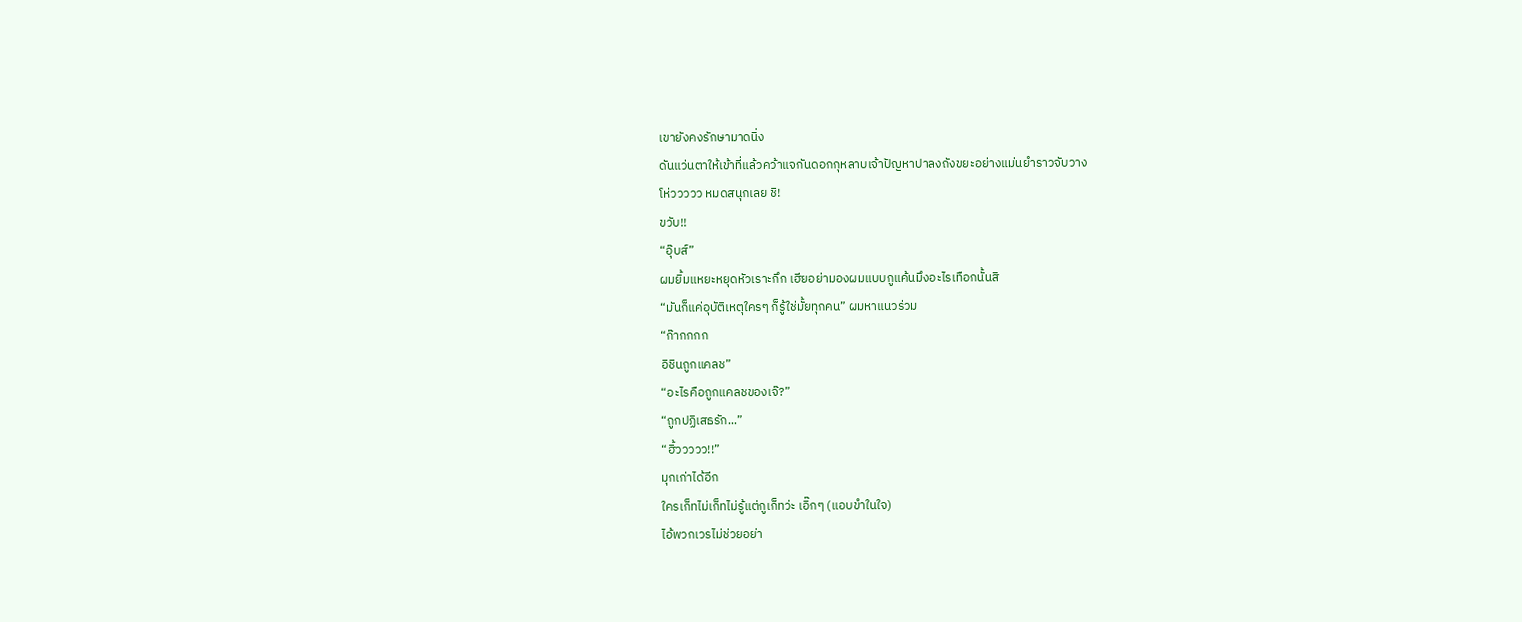เขายังคงรักษามาดนิ่ง
ดันแว่นตาให้เข้าที่แล้วคว้าแจกันดอกกุหลาบเจ้าปัญหาปาลงถังขยะอย่างแม่นยำราวจับวาง
โห่ววววว หมดสนุกเลย ชิ!
ขวับ!!
“อุ๊บส์”
ผมยิ้มแหยะหยุดหัวเราะกึก เฮียอย่ามองผมแบบกูแค้นมึงอะไรเทือกนั้นสิ
“มันก็แค่อุบัติเหตุใครๆ ก็รู้ใช่มั้ยทุกคน” ผมหาแนวร่วม
“ก๊ากกกก
อิชินถูกแคลช”
“อะไรคือถูกแคลชของเจ๊?”
“ถูกปฏิเสธรัก...”
“ฮิ้ววววว!!”
มุกเก่าได้อีก
ใครเก็ทไม่เก็ทไม่รู้แต่กูเก็ทว่ะ เอิ๊กๆ (แอบขำในใจ)
ไอ้พวกเวรไม่ช่วยอย่า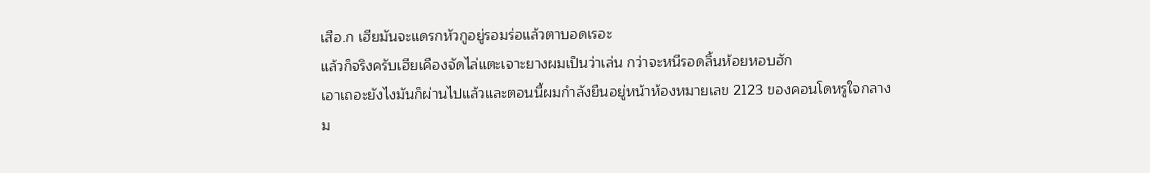เสือ.ก เฮียมันจะแดรกหัวกูอยู่รอมร่อแล้วตาบอดเรอะ
แล้วก็จริงครับเฮียเคืองจัดไล่แตะเจาะยางผมเป็นว่าเล่น กว่าจะหนีรอดลิ้นห้อยหอบฮัก
เอาเถอะยังไงมันก็ผ่านไปแล้วและตอนนี้ผมกำลังยืนอยู่หน้าห้องหมายเลข 2123 ของคอนโดหรูใจกลางม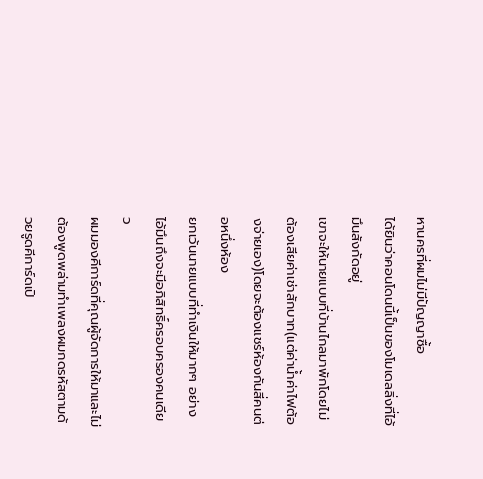หานครที่ผมไม่มีปัญญาซื้อ
ได้ยินว่าคอนโดนนี้เป็นของโมเดลลิ่งที่ไอ้มึนสังกัดอยู่
เขาจะให้นายแบบที่บ้านไกลมาพักโดยไม่ต้องเสียค่าเช่าสักบาท(แต่ค่าน้ำค่าไฟต้องจ่ายเอง)โดยจะต้องแชร์ห้องกันสี่คนต่อหนึ่งห้อง
ยกเว้นนายแบบที่ทำเงินให้มากๆ อย่างไอ้มึนถึงจะมีอภิสิทธิ์ครอบครองคนเดียว
ผมมองคีการ์ดที่คุณผู้จัดการให้มาและไม่ต้องพูดพล่ามทำเพลงผมกดรหัสตามด้วยรูดคีการ์ดเปิ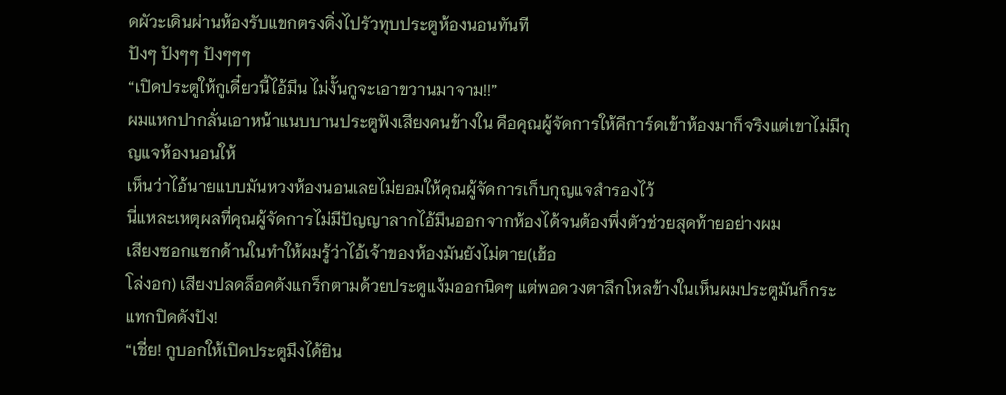ดผัวะเดินผ่านห้องรับแขกตรงดิ่งไปรัวทุบประตูห้องนอนทันที
ปังๆ ปังๆๆ ปังๆๆๆ
“เปิดประตูให้กูเดี๋ยวนี้ไอ้มึน ไม่งั้นกูจะเอาขวานมาจาม!!”
ผมแหกปากลั่นเอาหน้าแนบบานประตูฟังเสียงคนข้างใน คือคุณผู้จัดการให้คีการ์ดเข้าห้องมาก็จริงแต่เขาไม่มีกุญแจห้องนอนให้
เห็นว่าไอ้นายแบบมันหวงห้องนอนเลยไม่ยอมให้คุณผู้จัดการเก็บกุญแจสำรองไว้
นี่แหละเหตุผลที่คุณผู้จัดการไม่มีปัญญาลากไอ้มึนออกจากห้องได้จนต้องพึ่งตัวช่วยสุดท้ายอย่างผม
เสียงซอกแซกด้านในทำให้ผมรู้ว่าไอ้เจ้าของห้องมันยังไม่ตาย(เฮ้อ
โล่งอก) เสียงปลดล็อคดังแกร็กตามด้วยประตูแง้มออกนิดๆ แต่พอดวงตาลึกโหลข้างในเห็นผมประตูมันก็กระแทกปิดดังปัง!
“เชี่ย! กูบอกให้เปิดประตูมึงได้ยิน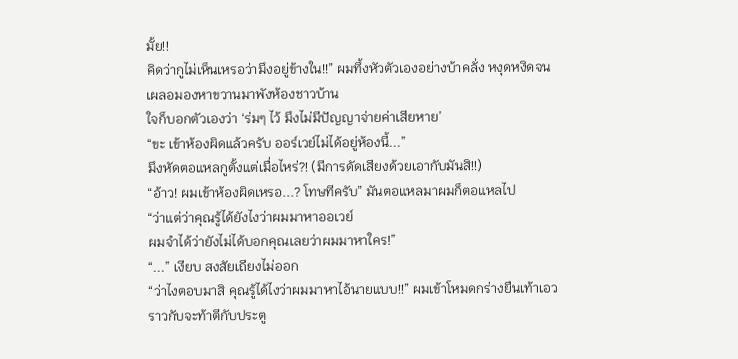มั้ย!!
คิดว่ากูไม่เห็นเหรอว่ามึงอยู่ข้างใน!!” ผมทึ้งหัวตัวเองอย่างบ้าคลั่ง หงุดหงิดจนเผลอมองหาขวานมาพังห้องชาวบ้าน
ใจก็บอกตัวเองว่า ‘ร่มๆ ไว้ มึงไม่มีปัญญาจ่ายค่าเสียหาย’
“ขะ เข้าห้องผิดแล้วครับ ออร์เวย์ไม่ได้อยู่ห้องนี้...”
มึงหัดตอแหลกูตั้งแต่เมื่อไหร่?! (มีการดัดเสียงด้วยเอากับมันสิ!!)
“อ้าว! ผมเข้าห้องผิดเหรอ...? โทษทีครับ” มันตอแหลมาผมก็ตอแหลไป
“ว่าแต่ว่าคุณรู้ได้ยังไงว่าผมมาหาออเวย์
ผมจำได้ว่ายังไม่ได้บอกคุณเลยว่าผมมาหาใคร!”
“...” เงียบ สงสัยเถียงไม่ออก
“ว่าไงตอบมาสิ คุณรู้ได้ไงว่าผมมาหาไอ้นายแบบ!!” ผมเข้าโหมดกร่างยืนเท้าเอวราวกับจะท้าตีกับประตู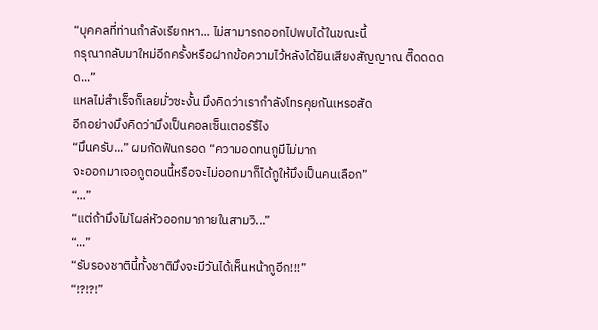“บุคคลที่ท่านกำลังเรียกหา... ไม่สามารถออกไปพบได้ในขณะนี้
กรุณากลับมาใหม่อีกครั้งหรือฝากข้อความไว้หลังได้ยินเสียงสัญญาณ ตี๊ดดดดด...”
แหลไม่สำเร็จก็เลยมั่วซะงั้น มึงคิดว่าเรากำลังโทรคุยกันเหรอสัด
อีกอย่างมึงคิดว่ามึงเป็นคอลเซ็นเตอร์รึไง
“มึนครับ...” ผมกัดฟันกรอด “ความอดทนกูมีไม่มาก
จะออกมาเจอกูตอนนี้หรือจะไม่ออกมาก็ได้กูให้มึงเป็นคนเลือก”
“...”
“แต่ถ้ามึงไม่โผล่หัวออกมาภายในสามวิ...”
“...”
“รับรองชาตินี้ทั้งชาติมึงจะมีวันได้เห็นหน้ากูอีก!!!”
“!?!?!”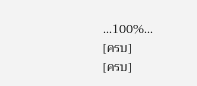...100%...
[ครบ]
[ครบ]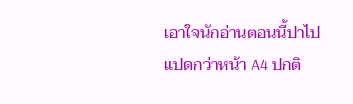เอาใจนักอ่านตอนนี้ปาไปแปดกว่าหน้า A4 ปกติ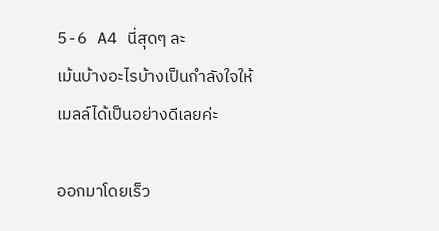5-6 A4 นี่สุดๆ ละ
เม้นบ้างอะไรบ้างเป็นกำลังใจให้เมลล์ได้เป็นอย่างดีเลยค่ะ

ออกมาโดยเร็ว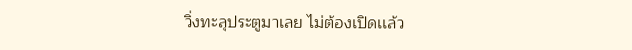วิ่งทะลุประตูมาเลย ไม่ต้องเปิดเเล้ว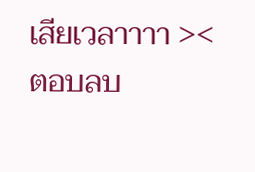เสียเวลาาาา ><
ตอบลบ